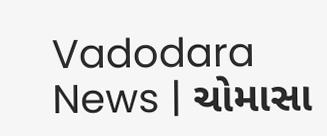Vadodara News | ચોમાસા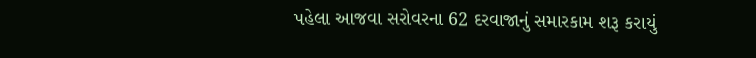પહેલા આજવા સરોવરના 62 દરવાજાનું સમારકામ શરૂ કરાયું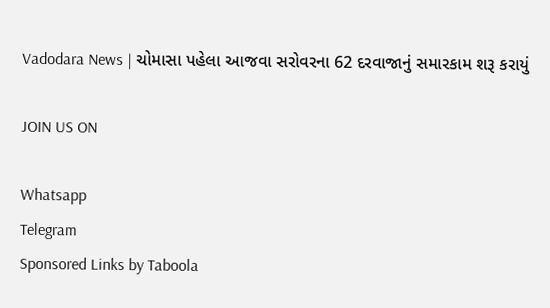Vadodara News | ચોમાસા પહેલા આજવા સરોવરના 62 દરવાજાનું સમારકામ શરૂ કરાયું

JOIN US ON

Whatsapp
Telegram
Sponsored Links by Taboola